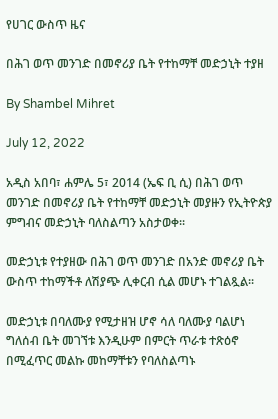የሀገር ውስጥ ዜና

በሕገ ወጥ መንገድ በመኖሪያ ቤት የተከማቸ መድኃኒት ተያዘ

By Shambel Mihret

July 12, 2022

አዲስ አበባ፣ ሐምሌ 5፣ 2014 (ኤፍ ቢ ሲ) በሕገ ወጥ መንገድ በመኖሪያ ቤት የተከማቸ መድኃኒት መያዙን የኢትዮጵያ ምግብና መድኃኒት ባለስልጣን አስታወቀ፡፡

መድኃኒቱ የተያዘው በሕገ ወጥ መንገድ በአንድ መኖሪያ ቤት ውስጥ ተከማችቶ ለሽያጭ ሊቀርብ ሲል መሆኑ ተገልጿል፡፡

መድኃኒቱ በባለሙያ የሚታዘዝ ሆኖ ሳለ ባለሙያ ባልሆነ ግለሰብ ቤት መገኘቱ እንዲሁም በምርት ጥራቱ ተጽዕኖ በሚፈጥር መልኩ መከማቸቱን የባለስልጣኑ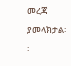መረጃ ያመላክታል፡፡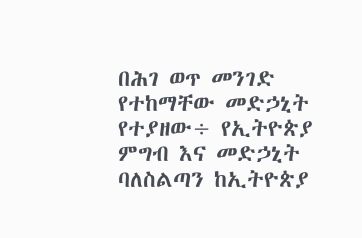በሕገ ወጥ መንገድ የተከማቸው መድኃኒት የተያዘው÷ የኢትዮጵያ ምግብ እና መድኃኒት ባለስልጣን ከኢትዮጵያ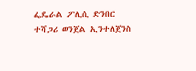ፌዴራል ፖሊሲ ድንበር ተሻጋሪ ወንጀል ኢንተለጀንስ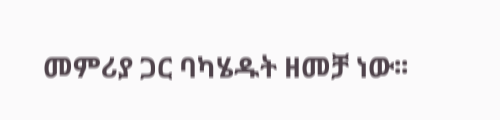መምሪያ ጋር ባካሄዱት ዘመቻ ነው፡፡